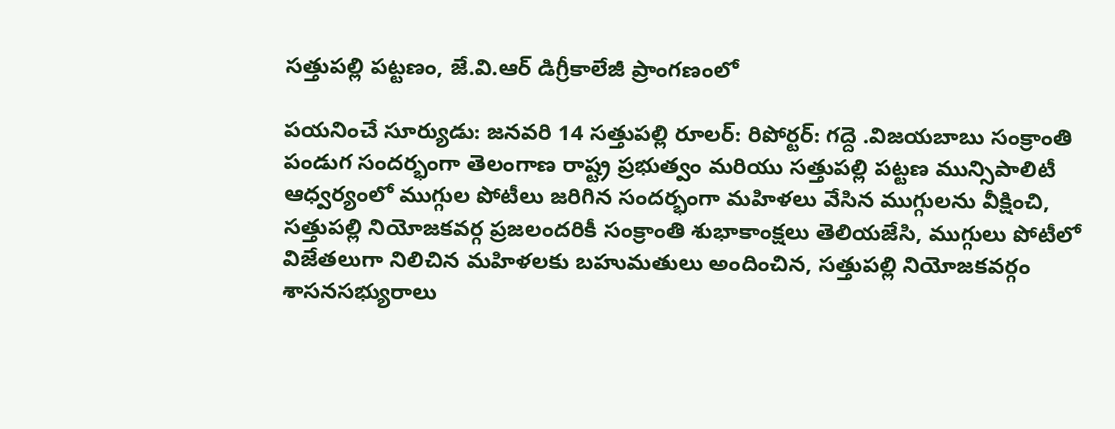సత్తుపల్లి పట్టణం, జే.వి.ఆర్ డిగ్రీకాలేజీ ప్రాంగణంలో

పయనించే సూర్యుడు: జనవరి 14 సత్తుపల్లి రూలర్: రిపోర్టర్: గద్దె .విజయబాబు సంక్రాంతి పండుగ సందర్భంగా తెలంగాణ రాష్ట్ర ప్రభుత్వం మరియు సత్తుపల్లి పట్టణ మున్సిపాలిటీ ఆధ్వర్యంలో ముగ్గుల పోటీలు జరిగిన సందర్భంగా మహిళలు వేసిన ముగ్గులను వీక్షించి, సత్తుపల్లి నియోజకవర్గ ప్రజలందరికీ సంక్రాంతి శుభాకాంక్షలు తెలియజేసి, ముగ్గులు పోటీలో విజేతలుగా నిలిచిన మహిళలకు బహుమతులు అందించిన, సత్తుపల్లి నియోజకవర్గం శాసనసభ్యురాలు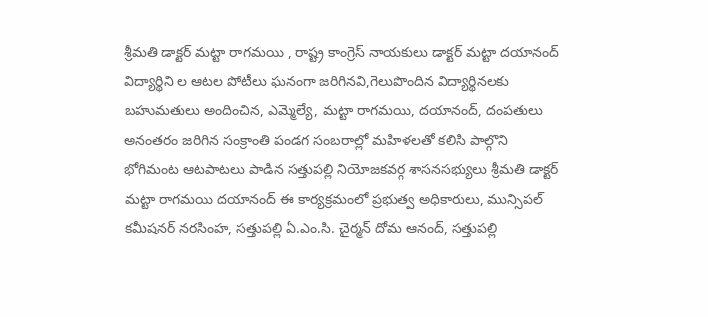శ్రీమతి డాక్టర్ మట్టా రాగమయి , రాష్ట్ర కాంగ్రెస్ నాయకులు డాక్టర్ మట్టా దయానంద్ విద్యార్థిని ల ఆటల పోటీలు ఘనంగా జరిగినవి,గెలుపొందిన విద్యార్థినలకు బహుమతులు అందించిన, ఎమ్మెల్యే, మట్టా రాగమయి, దయానంద్, దంపతులు అనంతరం జరిగిన సంక్రాంతి పండగ సంబరాల్లో మహిళలతో కలిసి పాల్గొని భోగిమంట ఆటపాటలు పాడిన సత్తుపల్లి నియోజకవర్గ శాసనసభ్యులు శ్రీమతి డాక్టర్ మట్టా రాగమయి దయానంద్ ఈ కార్యక్రమంలో ప్రభుత్వ అధికారులు, మున్సిపల్ కమీషనర్ నరసింహ, సత్తుపల్లి ఏ.ఎం.సి. చైర్మన్ దోమ ఆనంద్, సత్తుపల్లి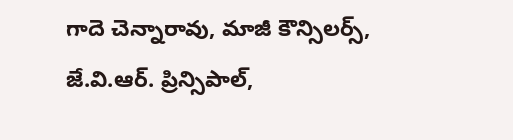గాదె చెన్నారావు, మాజీ కౌన్సిలర్స్, జే.వి.ఆర్. ప్రిన్సిపాల్,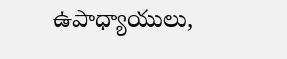ఉపాధ్యాయులు,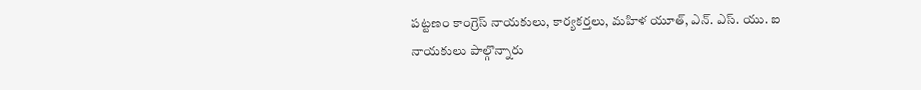పట్టణం కాంగ్రెస్ నాయకులు, కార్యకర్తలు, మహిళ యూత్, ఎన్. ఎస్. యు. ఐ నాయకులు పాల్గొన్నారు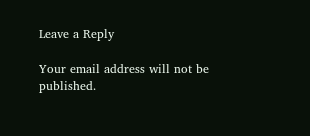Leave a Reply

Your email address will not be published.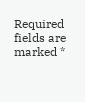Required fields are marked *